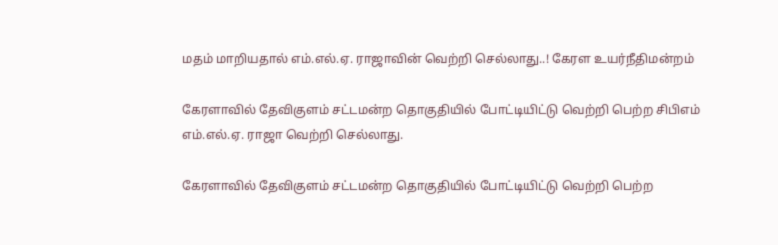மதம் மாறியதால் எம்.எல்.ஏ. ராஜாவின் வெற்றி செல்லாது..! கேரள உயர்நீதிமன்றம்

கேரளாவில் தேவிகுளம் சட்டமன்ற தொகுதியில் போட்டியிட்டு வெற்றி பெற்ற சிபிஎம் எம்.எல்.ஏ. ராஜா வெற்றி செல்லாது.

கேரளாவில் தேவிகுளம் சட்டமன்ற தொகுதியில் போட்டியிட்டு வெற்றி பெற்ற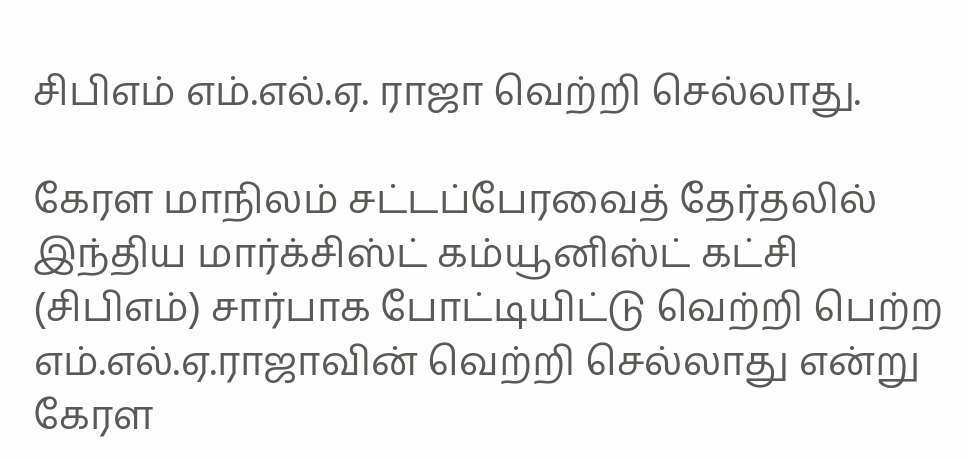சிபிஎம் எம்.எல்.ஏ. ராஜா வெற்றி செல்லாது.

கேரள மாநிலம் சட்டப்பேரவைத் தேர்தலில் இந்திய மார்க்சிஸ்ட் கம்யூனிஸ்ட் கட்சி (சிபிஎம்) சார்பாக போட்டியிட்டு வெற்றி பெற்ற எம்.எல்.ஏ.ராஜாவின் வெற்றி செல்லாது என்று கேரள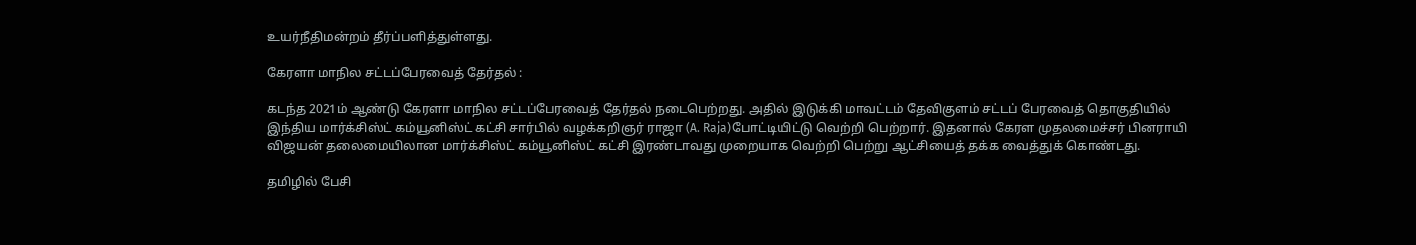உயர்நீதிமன்றம் தீர்ப்பளித்துள்ளது.

கேரளா மாநில சட்டப்பேரவைத் தேர்தல் :

கடந்த 2021ம் ஆண்டு கேரளா மாநில சட்டப்பேரவைத் தேர்தல் நடைபெற்றது. அதில் இடுக்கி மாவட்டம் தேவிகுளம் சட்டப் பேரவைத் தொகுதியில் இந்திய மார்க்சிஸ்ட் கம்யூனிஸ்ட் கட்சி சார்பில் வழக்கறிஞர் ராஜா (A. Raja)போட்டியிட்டு வெற்றி பெற்றார். இதனால் கேரள முதலமைச்சர் பினராயி விஜயன் தலைமையிலான மார்க்சிஸ்ட் கம்யூனிஸ்ட் கட்சி இரண்டாவது முறையாக வெற்றி பெற்று ஆட்சியைத் தக்க வைத்துக் கொண்டது.

தமிழில் பேசி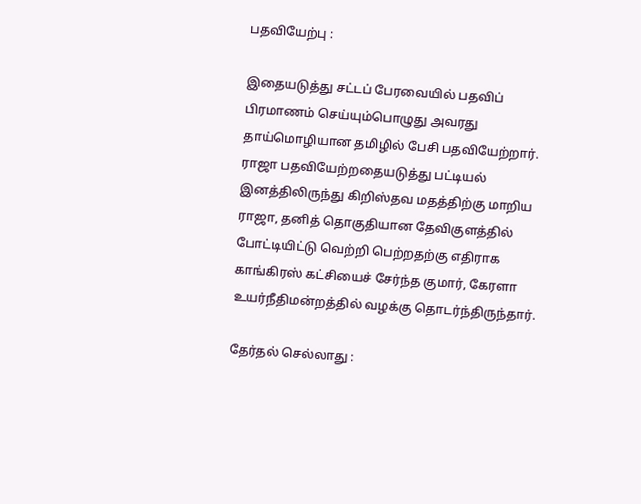பதவியேற்பு :

இதையடுத்து சட்டப் பேரவையில் பதவிப் பிரமாணம் செய்யும்பொழுது அவரது தாய்மொழியான தமிழில் பேசி பதவியேற்றார். ராஜா பதவியேற்றதையடுத்து பட்டியல் இனத்திலிருந்து கிறிஸ்தவ மதத்திற்கு மாறிய ராஜா, தனித் தொகுதியான தேவிகுளத்தில் போட்டியிட்டு வெற்றி பெற்றதற்கு எதிராக காங்கிரஸ் கட்சியைச் சேர்ந்த குமார், கேரளா உயர்நீதிமன்றத்தில் வழக்கு தொடர்ந்திருந்தார்.

தேர்தல் செல்லாது :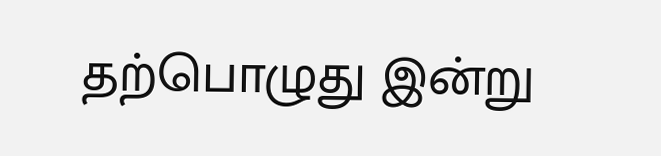தற்பொழுது இன்று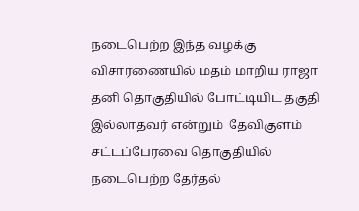நடைபெற்ற இந்த வழக்கு விசாரணையில் மதம் மாறிய ராஜா தனி தொகுதியில் போட்டியிட தகுதி இல்லாதவர் என்றும்  தேவிகுளம் சட்டப்பேரவை தொகுதியில் நடைபெற்ற தேர்தல்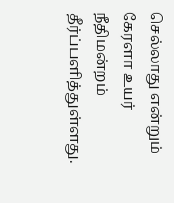செல்லாது என்றும் கேரளா உயர் நீதிமன்றம் தீர்ப்பளித்துள்ளது.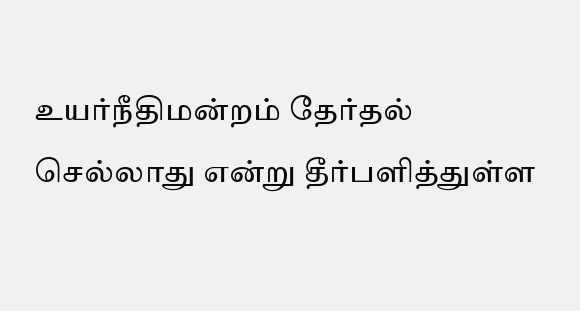உயர்நீதிமன்றம் தேர்தல் செல்லாது என்று தீர்பளித்துள்ள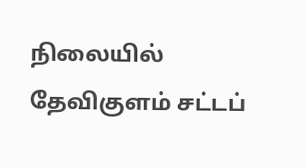நிலையில் தேவிகுளம் சட்டப்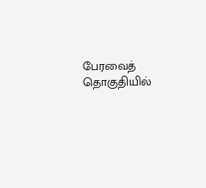பேரவைத் தொகுதியில்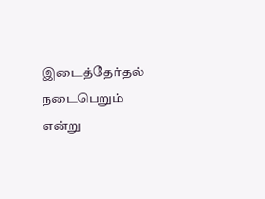இடைத்தேர்தல் நடைபெறும் என்று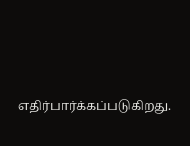எதிர்பார்க்கப்படுகிறது.